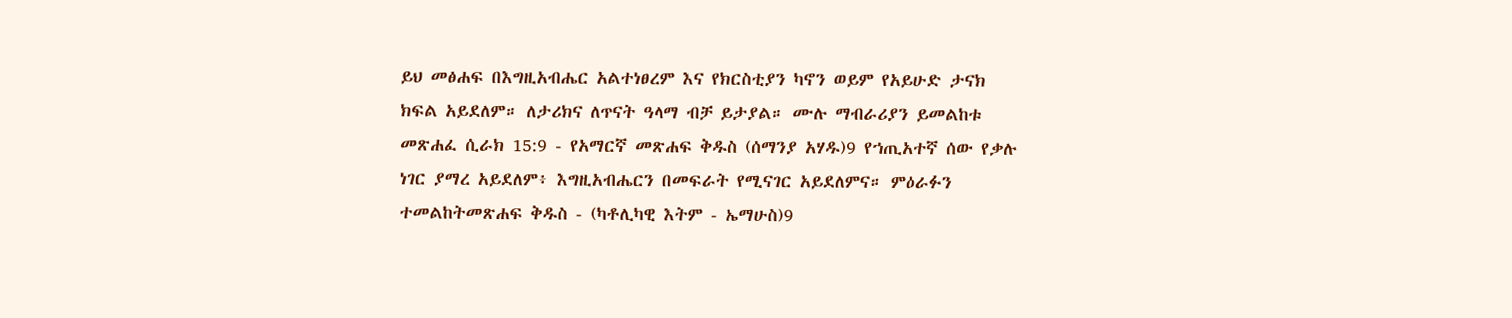ይህ መፅሐፍ በእግዚአብሔር አልተነፀረም እና የክርስቲያን ካኖን ወይም የአይሁድ ታናክ ክፍል አይደለም። ለታሪክና ለጥናት ዓላማ ብቻ ይታያል። ሙሉ ማብራሪያን ይመልከቱ መጽሐፈ ሲራክ 15:9 - የአማርኛ መጽሐፍ ቅዱስ (ሰማንያ አሃዱ)9 የኀጢአተኛ ሰው የቃሉ ነገር ያማረ አይደለም፥ እግዚአብሔርን በመፍራት የሚናገር አይደለምና። ምዕራፉን ተመልከትመጽሐፍ ቅዱስ - (ካቶሊካዊ እትም - ኤማሁስ)9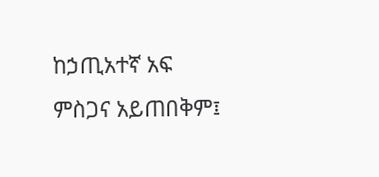ከኃጢአተኛ አፍ ምስጋና አይጠበቅም፤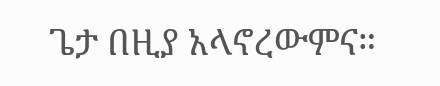ጌታ በዚያ አላኖረውምና።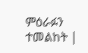ምዕራፉን ተመልከት |